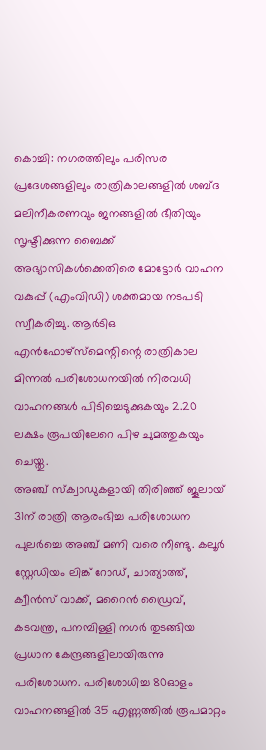കൊച്ചി: നഗരത്തിലും പരിസര പ്രദേശങ്ങളിലും രാത്രികാലങ്ങളിൽ ശബ്ദ മലിനീകരണവും ജനങ്ങളിൽ ഭീതിയും സൃഷ്ടിക്കുന്ന ബൈക്ക് അഭ്യാസികൾക്കെതിരെ മോട്ടോർ വാഹന വകുപ്പ് (എംവിഡി) ശക്തമായ നടപടി സ്വീകരിച്ചു. ആർടിഒ എൻഫോഴ്സ്മെന്റിന്റെ രാത്രികാല മിന്നൽ പരിശോധനയിൽ നിരവധി വാഹനങ്ങൾ പിടിച്ചെടുക്കുകയും 2.20 ലക്ഷം രൂപയിലേറെ പിഴ ചുമത്തുകയും ചെയ്തു.
അഞ്ച് സ്ക്വാഡുകളായി തിരിഞ്ഞ് ജൂലായ് 31ന് രാത്രി ആരംഭിച്ച പരിശോധന പുലർച്ചെ അഞ്ച് മണി വരെ നീണ്ടു. കലൂർ സ്റ്റേഡിയം ലിങ്ക് റോഡ്, ചാത്യാത്ത്, ക്വീൻസ് വാക്ക്, മറൈൻ ഡ്രൈവ്, കടവന്ത്ര, പനമ്പിള്ളി നഗർ തുടങ്ങിയ പ്രധാന കേന്ദ്രങ്ങളിലായിരുന്നു പരിശോധന. പരിശോധിച്ച 80ഓളം വാഹനങ്ങളിൽ 35 എണ്ണത്തിൽ രൂപമാറ്റം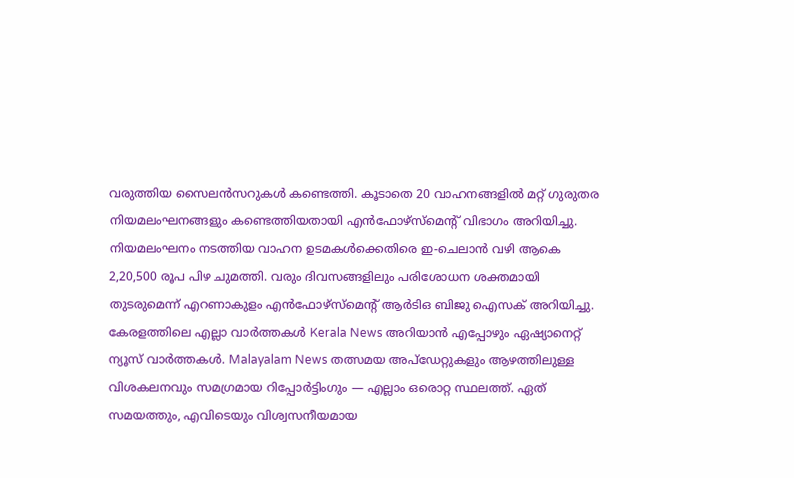വരുത്തിയ സൈലൻസറുകൾ കണ്ടെത്തി. കൂടാതെ 20 വാഹനങ്ങളിൽ മറ്റ് ഗുരുതര നിയമലംഘനങ്ങളും കണ്ടെത്തിയതായി എൻഫോഴ്സ്മെന്റ് വിഭാഗം അറിയിച്ചു.
നിയമലംഘനം നടത്തിയ വാഹന ഉടമകൾക്കെതിരെ ഇ-ചെലാൻ വഴി ആകെ 2,20,500 രൂപ പിഴ ചുമത്തി. വരും ദിവസങ്ങളിലും പരിശോധന ശക്തമായി തുടരുമെന്ന് എറണാകുളം എൻഫോഴ്സ്മെന്റ് ആർടിഒ ബിജു ഐസക് അറിയിച്ചു.
കേരളത്തിലെ എല്ലാ വാർത്തകൾ Kerala News അറിയാൻ എപ്പോഴും ഏഷ്യാനെറ്റ് ന്യൂസ് വാർത്തകൾ. Malayalam News തത്സമയ അപ്ഡേറ്റുകളും ആഴത്തിലുള്ള വിശകലനവും സമഗ്രമായ റിപ്പോർട്ടിംഗും — എല്ലാം ഒരൊറ്റ സ്ഥലത്ത്. ഏത് സമയത്തും, എവിടെയും വിശ്വസനീയമായ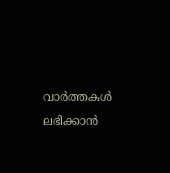വാർത്തകൾ ലഭിക്കാൻ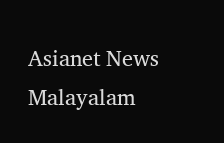Asianet News Malayalam